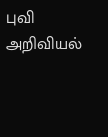புவி அறிவியல்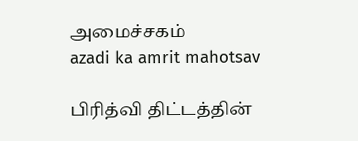அமைச்சகம்
azadi ka amrit mahotsav

பிரித்வி திட்டத்தின்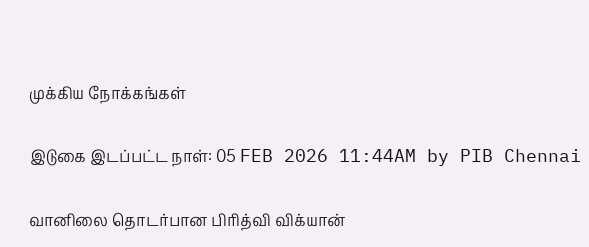முக்கிய நோக்கங்கள்

இடுகை இடப்பட்ட நாள்: 05 FEB 2026 11:44AM by PIB Chennai

வானிலை தொடர்பான பிரித்வி விக்யான்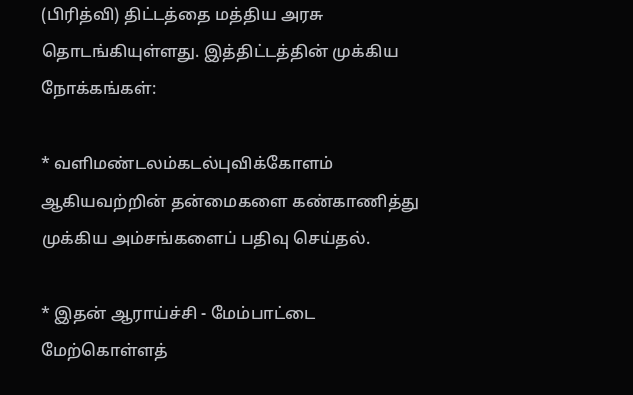(பிரித்வி) திட்டத்தை மத்திய அரசு தொடங்கியுள்ளது. இத்திட்டத்தின் முக்கிய நோக்கங்கள்:

* வளிமண்டலம்கடல்புவிக்கோளம் ஆகியவற்றின் தன்மைகளை கண்காணித்து முக்கிய அம்சங்களைப் பதிவு செய்தல்.

* இதன் ஆராய்ச்சி - மேம்பாட்டை மேற்கொள்ளத்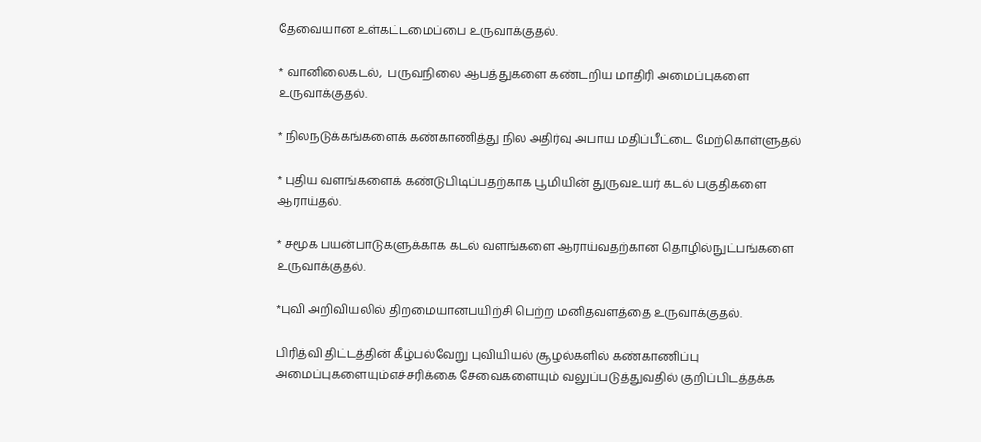தேவையான உள்கட்டமைப்பை உருவாக்குதல்.

* வானிலைகடல்,  பருவநிலை ஆபத்துகளை கண்டறிய மாதிரி அமைப்புகளை உருவாக்குதல்.

* நிலநடுக்கங்களைக் கண்காணித்து நில அதிர்வு அபாய மதிப்பீட்டை மேற்கொள்ளுதல்

* புதிய வளங்களைக் கண்டுபிடிப்பதற்காக பூமியின் துருவஉயர் கடல் பகுதிகளை ஆராய்தல்.

* சமூக பயன்பாடுகளுக்காக கடல் வளங்களை ஆராய்வதற்கான தொழில்நுட்பங்களை உருவாக்குதல்.

*புவி அறிவியலில் திறமையானபயிற்சி பெற்ற மனிதவளத்தை உருவாக்குதல்.

பிரித்வி திட்டத்தின் கீழ்பல்வேறு புவியியல் சூழல்களில் கண்காணிப்பு அமைப்புகளையும்எச்சரிக்கை சேவைகளையும் வலுப்படுத்துவதில் குறிப்பிடத்தக்க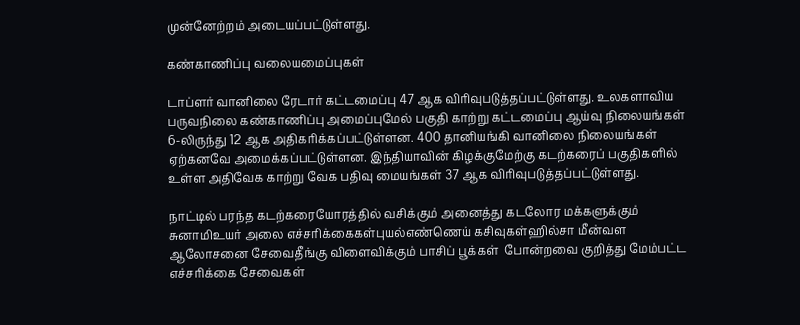முன்னேற்றம் அடையப்பட்டுள்ளது.

கண்காணிப்பு வலையமைப்புகள்

டாப்ளர் வானிலை ரேடார் கட்டமைப்பு 47 ஆக விரிவுபடுத்தப்பட்டுள்ளது. உலகளாவிய பருவநிலை கண்காணிப்பு அமைப்புமேல் பகுதி காற்று கட்டமைப்பு ஆய்வு நிலையங்கள் 6-லிருந்து 12 ஆக அதிகரிக்கப்பட்டுள்ளன. 400 தானியங்கி வானிலை நிலையங்கள் ஏற்கனவே அமைக்கப்பட்டுள்ளன. இந்தியாவின் கிழக்குமேற்கு கடற்கரைப் பகுதிகளில் உள்ள அதிவேக காற்று வேக பதிவு மையங்கள் 37 ஆக விரிவுபடுத்தப்பட்டுள்ளது.

நாட்டில் பரந்த கடற்கரையோரத்தில் வசிக்கும் அனைத்து கடலோர மக்களுக்கும் சுனாமிஉயர் அலை எச்சரிக்கைகள்புயல்எண்ணெய் கசிவுகள்ஹில்சா மீன்வள ஆலோசனை சேவைதீங்கு விளைவிக்கும் பாசிப் பூக்கள்  போன்றவை குறித்து மேம்பட்ட எச்சரிக்கை சேவைகள்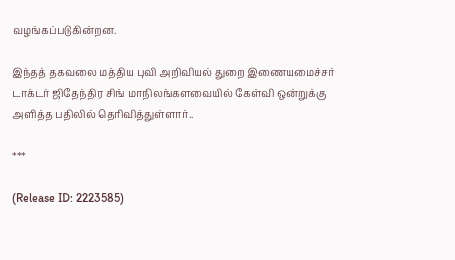வழங்கப்படுகின்றன.

இந்தத் தகவலை மத்திய புவி அறிவியல் துறை இணையமைச்சர் டாக்டர் ஜிதேந்திர சிங் மாநிலங்களவையில் கேள்வி ஒன்றுக்கு அளித்த பதிலில் தெரிவித்துள்ளார்..

***

(Release ID: 2223585)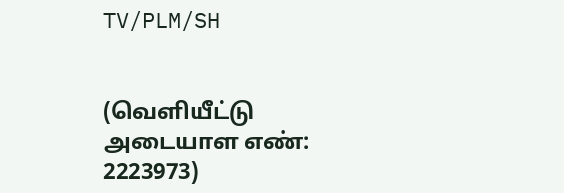TV/PLM/SH


(வெளியீட்டு அடையாள எண்: 2223973)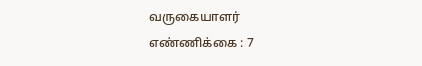வருகையாளர் எண்ணிக்கை : 7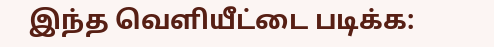இந்த வெளியீட்டை படிக்க: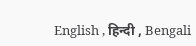English , हिन्दी , Bengali